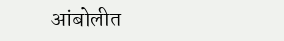आंबोलीत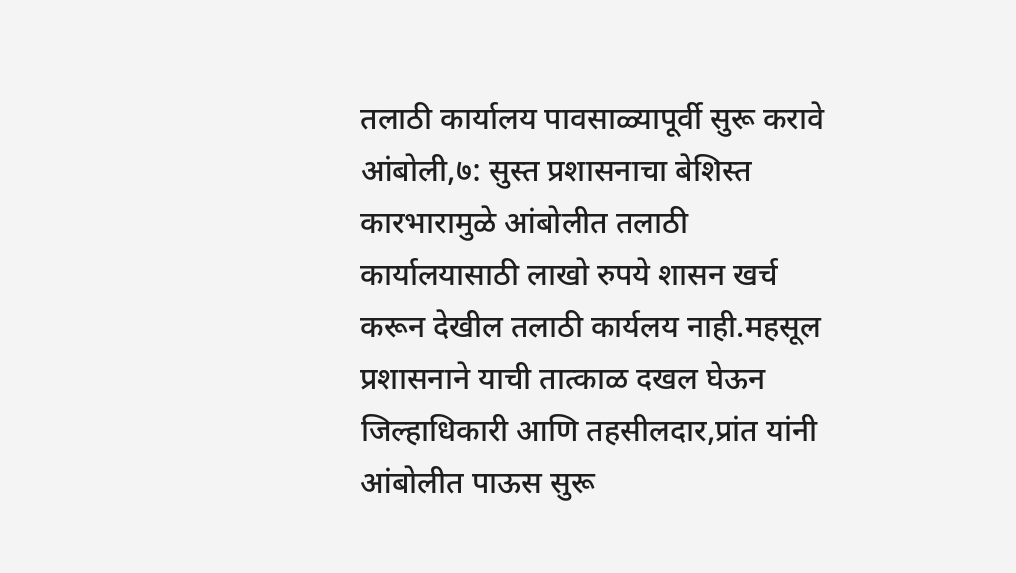तलाठी कार्यालय पावसाळ्यापूर्वी सुरू करावे
आंबोली,७: सुस्त प्रशासनाचा बेशिस्त कारभारामुळे आंबोलीत तलाठी कार्यालयासाठी लाखो रुपये शासन खर्च करून देखील तलाठी कार्यलय नाही.महसूल प्रशासनाने याची तात्काळ दखल घेऊन जिल्हाधिकारी आणि तहसीलदार,प्रांत यांनी आंबोलीत पाऊस सुरू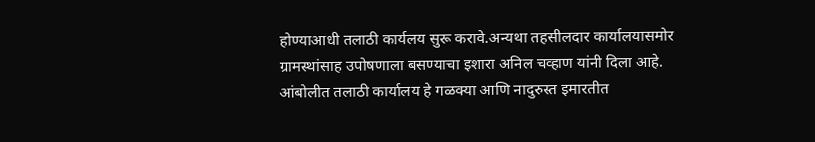होण्याआधी तलाठी कार्यलय सुरू करावे.अन्यथा तहसीलदार कार्यालयासमोर ग्रामस्थांसाह उपोषणाला बसण्याचा इशारा अनिल चव्हाण यांनी दिला आहे. आंबोलीत तलाठी कार्यालय हे गळक्या आणि नादुरुस्त इमारतीत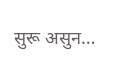सुरू असुन…